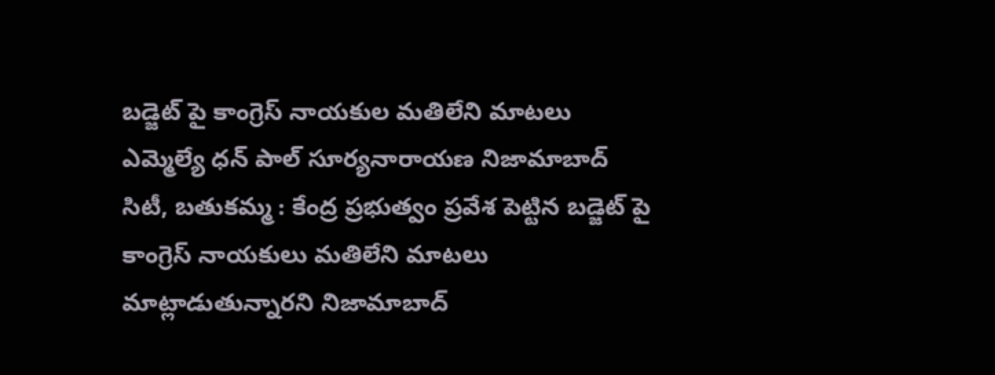బడ్జెట్ పై కాంగ్రెస్ నాయకుల మతిలేని మాటలు
ఎమ్మెల్యే ధన్ పాల్ సూర్యనారాయణ నిజామాబాద్ సిటీ, బతుకమ్మ : కేంద్ర ప్రభుత్వం ప్రవేశ పెట్టిన బడ్జెట్ పై కాంగ్రెస్ నాయకులు మతిలేని మాటలు మాట్లాడుతున్నారని నిజామాబాద్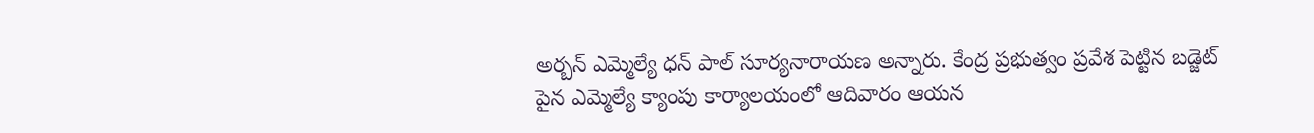అర్బన్ ఎమ్మెల్యే ధన్ పాల్ సూర్యనారాయణ అన్నారు. కేంద్ర ప్రభుత్వం ప్రవేశ పెట్టిన బడ్జెట్ పైన ఎమ్మెల్యే క్యాంపు కార్యాలయంలో ఆదివారం ఆయన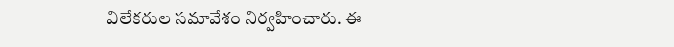విలేకరుల సమావేశం నిర్వహించారు. ఈ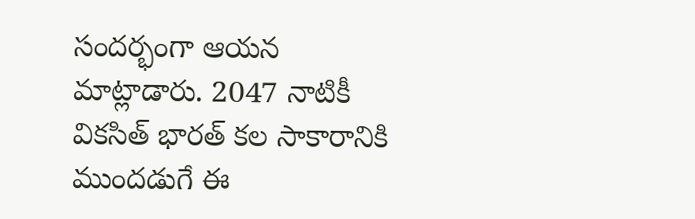సందర్భంగా ఆయన మాట్లాడారు. 2047 నాటికీ వికసిత్ భారత్ కల సాకారానికి ముందడుగే ఈ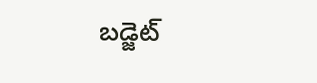బడ్జెట్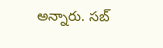అన్నారు. సబ్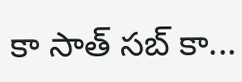కా సాత్ సబ్ కా...